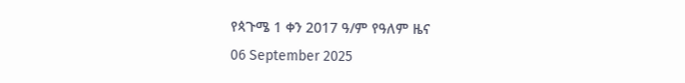የጳጉሜ 1 ቀን 2017 ዓ/ም የዓለም ዜና
06 September 2025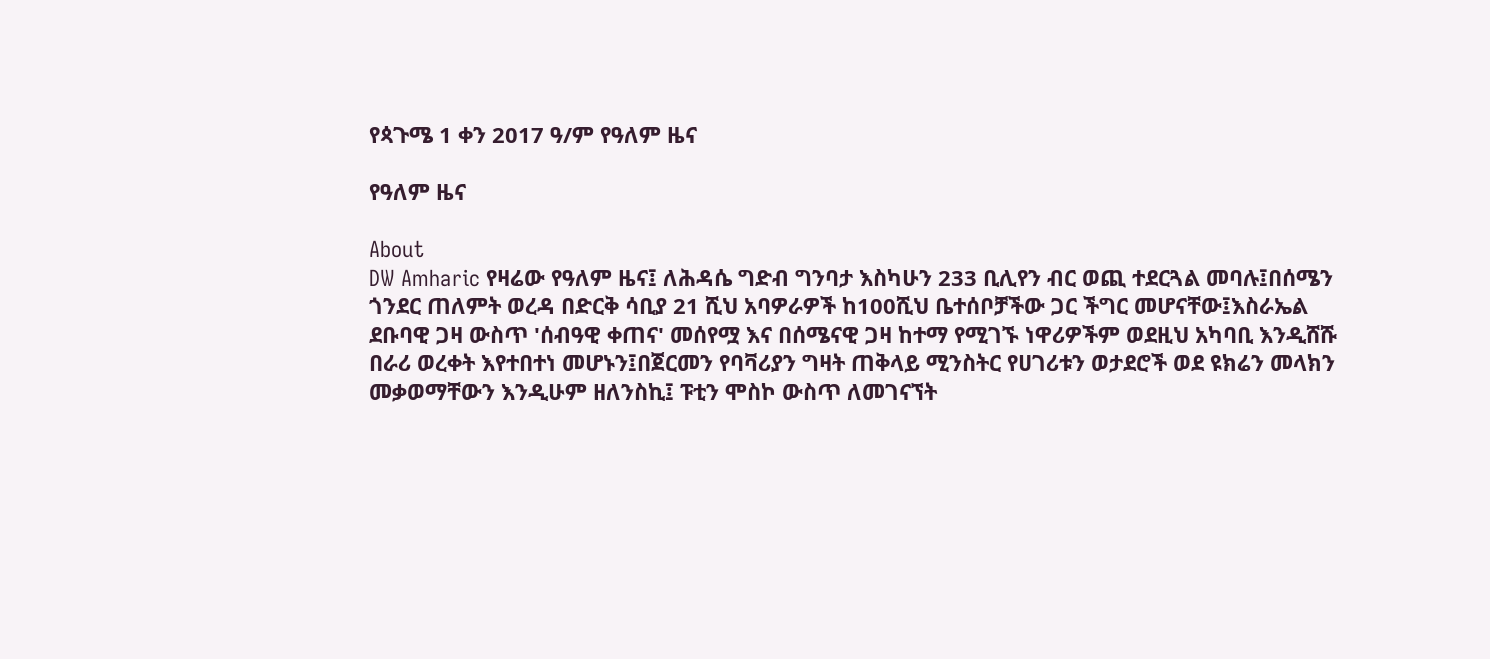የጳጉሜ 1 ቀን 2017 ዓ/ም የዓለም ዜና

የዓለም ዜና

About
DW Amharic የዛሬው የዓለም ዜና፤ ለሕዳሴ ግድብ ግንባታ እስካሁን 233 ቢሊየን ብር ወጪ ተደርጓል መባሉ፤በሰሜን ጎንደር ጠለምት ወረዳ በድርቅ ሳቢያ 21 ሺህ አባዎራዎች ከ100ሺህ ቤተሰቦቻችው ጋር ችግር መሆናቸው፤እስራኤል ደቡባዊ ጋዛ ውስጥ 'ሰብዓዊ ቀጠና' መሰየሟ እና በሰሜናዊ ጋዛ ከተማ የሚገኙ ነዋሪዎችም ወደዚህ አካባቢ እንዲሸሹ በራሪ ወረቀት እየተበተነ መሆኑን፤በጀርመን የባቫሪያን ግዛት ጠቅላይ ሚንስትር የሀገሪቱን ወታደሮች ወደ ዩክሬን መላክን መቃወማቸውን እንዲሁም ዘለንስኪ፤ ፑቲን ሞስኮ ውስጥ ለመገናኘት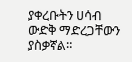ያቀረቡትን ሀሳብ ውድቅ ማድረጋቸውን ያስቃኛል።